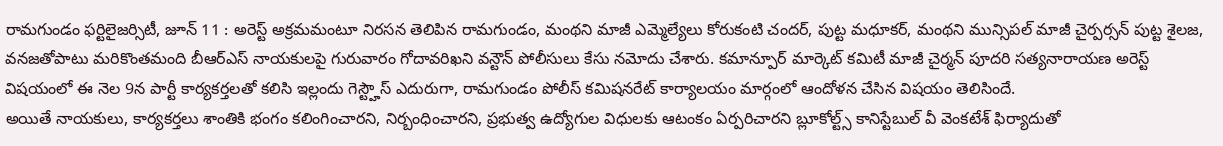రామగుండం ఫర్టిలైజర్సిటీ, జూన్ 11 : అరెస్ట్ అక్రమమంటూ నిరసన తెలిపిన రామగుండం, మంథని మాజీ ఎమ్మెల్యేలు కోరుకంటి చందర్, పుట్ట మధూకర్, మంథని మున్సిపల్ మాజీ చైర్పర్సన్ పుట్ట శైలజ, వనజతోపాటు మరికొంతమంది బీఆర్ఎస్ నాయకులపై గురువారం గోదావరిఖని వన్టౌన్ పోలీసులు కేసు నమోదు చేశారు. కమాన్పూర్ మార్కెట్ కమిటీ మాజీ చైర్మన్ పూదరి సత్యనారాయణ అరెస్ట్ విషయంలో ఈ నెల 9న పార్టీ కార్యకర్తలతో కలిసి ఇల్లందు గెస్ట్హౌస్ ఎదురుగా, రామగుండం పోలీస్ కమిషనరేట్ కార్యాలయం మార్గంలో ఆందోళన చేసిన విషయం తెలిసిందే.
అయితే నాయకులు, కార్యకర్తలు శాంతికి భంగం కలింగించారని, నిర్బంధించారని, ప్రభుత్వ ఉద్యోగుల విధులకు ఆటంకం ఏర్పరిచారని బ్లూకోల్ట్స్ కానిస్టేబుల్ వీ వెంకటేశ్ ఫిర్యాదుతో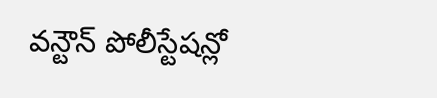వన్టౌన్ పోలీస్టేషన్లో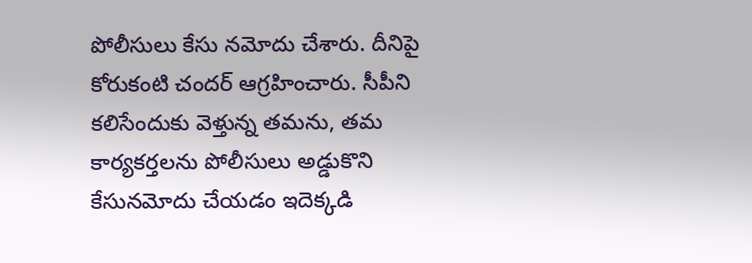పోలీసులు కేసు నమోదు చేశారు. దీనిపై కోరుకంటి చందర్ ఆగ్రహించారు. సీపీని కలిసేందుకు వెళ్తున్న తమను, తమ కార్యకర్తలను పోలీసులు అడ్డుకొని కేసునమోదు చేయడం ఇదెక్కడి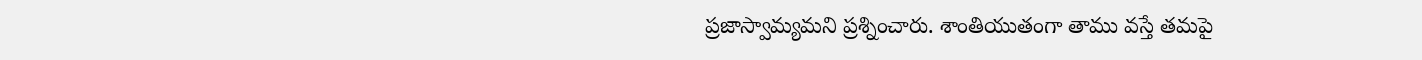ప్రజాస్వామ్యమని ప్రశ్నించారు. శాంతియుతంగా తాము వస్తే తమపై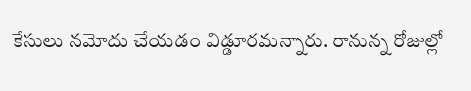కేసులు నమోదు చేయడం విడ్డూరమన్నారు. రానున్న రోజుల్లో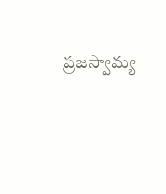ప్రజస్వామ్య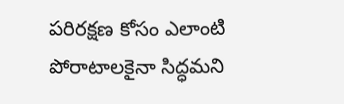పరిరక్షణ కోసం ఎలాంటి పోరాటాలకైనా సిద్ధమని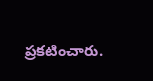ప్రకటించారు.